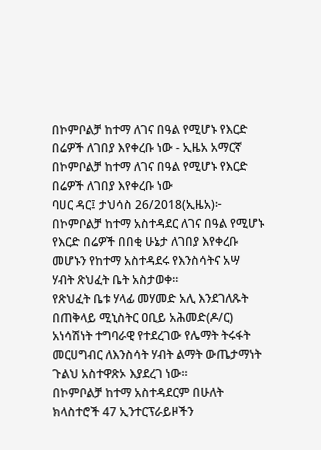በኮምቦልቻ ከተማ ለገና በዓል የሚሆኑ የእርድ በሬዎች ለገበያ እየቀረቡ ነው - ኢዜአ አማርኛ
በኮምቦልቻ ከተማ ለገና በዓል የሚሆኑ የእርድ በሬዎች ለገበያ እየቀረቡ ነው
ባሀር ዳር፤ ታህሳስ 26/2018(ኢዜአ)፦ በኮምቦልቻ ከተማ አስተዳደር ለገና በዓል የሚሆኑ የእርድ በሬዎች በበቂ ሁኔታ ለገበያ እየቀረቡ መሆኑን የከተማ አስተዳደሩ የእንስሳትና አሣ ሃብት ጽህፈት ቤት አስታወቀ።
የጽህፈት ቤቱ ሃላፊ መሃመድ አሊ እንደገለጹት በጠቅላይ ሚኒስትር ዐቢይ አሕመድ(ዶ/ር) አነሳሽነት ተግባራዊ የተደረገው የሌማት ትሩፋት መርሀግብር ለእንስሳት ሃብት ልማት ውጤታማነት ጉልህ አስተዋጽኦ እያደረገ ነው።
በኮምቦልቻ ከተማ አስተዳደርም በሁለት ክላስተሮች 47 ኢንተርፕራይዞችን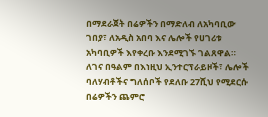በማደራጀት በሬዎችን በማድለብ ለአካባቢው ገበያ፣ ለአዲስ አበባ እና ሌሎች የሀገሪቱ አካባቢዎች እየቀረቡ እንደሚገኙ ገልጸዋል።
ለገና በዓልም በእነዚህ ኢንተርፕራይዞች፣ ሌሎች ባለሃብቶችና ግለሰቦች የደለቡ 27ሺህ የሚደርሱ በሬዎችን ጨምሮ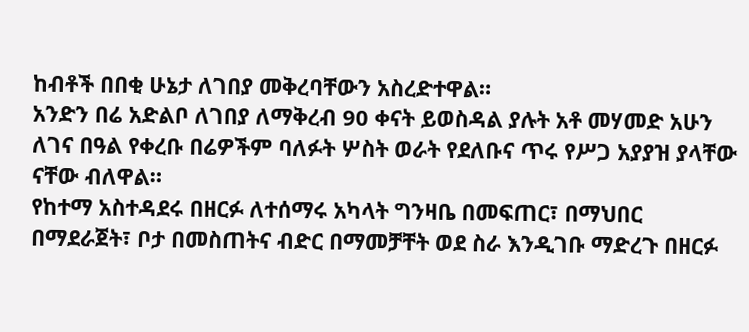ከብቶች በበቂ ሁኔታ ለገበያ መቅረባቸውን አስረድተዋል።
አንድን በሬ አድልቦ ለገበያ ለማቅረብ 90 ቀናት ይወስዳል ያሉት አቶ መሃመድ አሁን ለገና በዓል የቀረቡ በሬዎችም ባለፉት ሦስት ወራት የደለቡና ጥሩ የሥጋ አያያዝ ያላቸው ናቸው ብለዋል።
የከተማ አስተዳደሩ በዘርፉ ለተሰማሩ አካላት ግንዛቤ በመፍጠር፣ በማህበር በማደራጀት፣ ቦታ በመስጠትና ብድር በማመቻቸት ወደ ስራ እንዲገቡ ማድረጉ በዘርፉ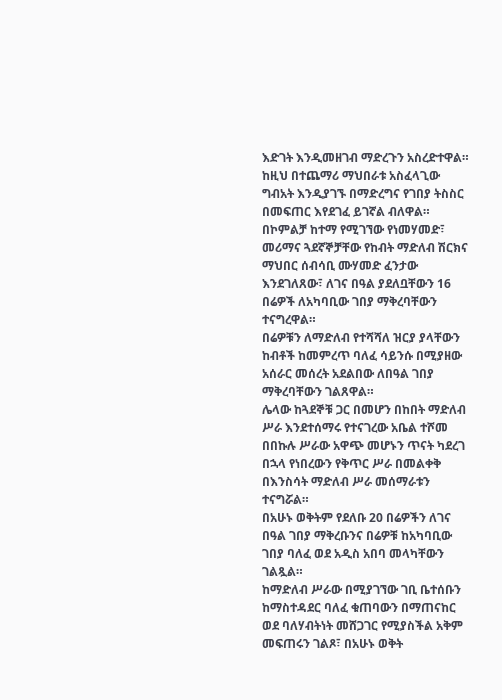እድገት እንዲመዘገብ ማድረጉን አስረድተዋል።
ከዚህ በተጨማሪ ማህበራቱ አስፈላጊው ግብአት እንዲያገኙ በማድረግና የገበያ ትስስር በመፍጠር እየደገፈ ይገኛል ብለዋል።
በኮምልቻ ከተማ የሚገኘው የነመሃመድ፣ መሪማና ጓደኛኞቻቸው የከብት ማድለብ ሽርክና ማህበር ሰብሳቢ ሙሃመድ ፈንታው እንደገለጸው፣ ለገና በዓል ያደለቧቸውን 16 በሬዎች ለአካባቢው ገበያ ማቅረባቸውን ተናግረዋል።
በሬዎቹን ለማድለብ የተሻሻለ ዝርያ ያላቸውን ከብቶች ከመምረጥ ባለፈ ሳይንሱ በሚያዘው አሰራር መሰረት አደልበው ለበዓል ገበያ ማቅረባቸውን ገልጸዋል።
ሌላው ከጓደኞቹ ጋር በመሆን በከበት ማድለብ ሥራ እንደተሰማሩ የተናገረው አቤል ተሾመ በበኩሉ ሥራው አዋጭ መሆኑን ጥናት ካደረገ በኋላ የነበረውን የቅጥር ሥራ በመልቀቅ በእንስሳት ማድለብ ሥራ መሰማራቱን ተናግሯል።
በአሁኑ ወቅትም የደለቡ 20 በሬዎችን ለገና በዓል ገበያ ማቅረቡንና በሬዎቹ ከአካባቢው ገበያ ባለፈ ወደ አዲስ አበባ መላካቸውን ገልጿል።
ከማድለብ ሥራው በሚያገኘው ገቢ ቤተሰቡን ከማስተዳደር ባለፈ ቁጠባውን በማጠናከር ወደ ባለሃብትነት መሸጋገር የሚያስችል አቅም መፍጠሩን ገልጾ፣ በአሁኑ ወቅት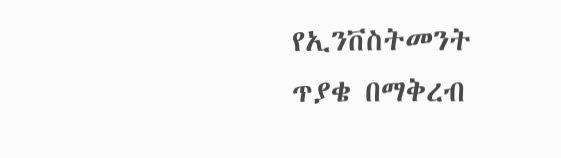የኢንቨስትመንት ጥያቄ በማቅረብ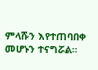ምላሹን እየተጠባበቀ መሆኑን ተናግሯል።